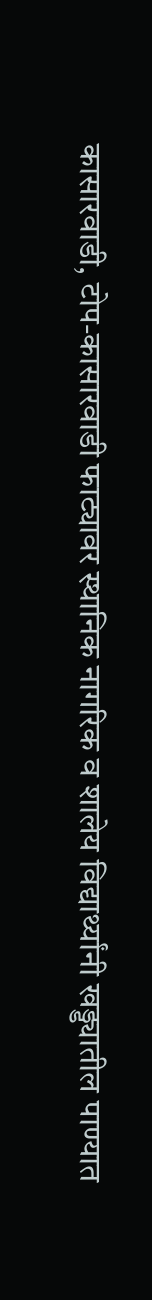कासारवाडी, टोप-कासारवाडी फाट्यावर स्थानिक नागरिक व शालेय विद्यार्थ्यांनी खड्ड्यातील पाण्यात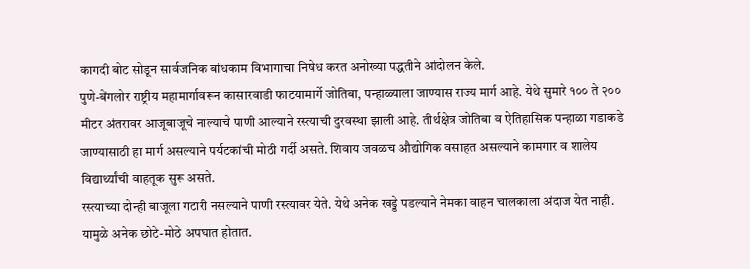कागदी बोट सोडून सार्वजनिक बांधकाम विभागाचा निषेध करत अनोख्या पद्धतीने आंदोलन केले.
पुणे-बेंगलोर राष्ट्रीय महामार्गावरून कासारवाडी फाटयामार्गे जोतिबा, पन्हाळ्याला जाण्यास राज्य मार्ग आहे. येथे सुमारे १०० ते २०० मीटर अंतरावर आजूबाजूचे नाल्याचे पाणी आल्याने रस्त्याची दुरवस्था झाली आहे. तीर्थक्षेत्र जोतिबा व ऐतिहासिक पन्हाळा गडाकडे जाण्यासाठी हा मार्ग असल्याने पर्यटकांची मोठी गर्दी असते. शिवाय जवळच औद्योगिक वसाहत असल्याने कामगार व शालेय विद्यार्थ्यांची वाहतूक सुरू असते.
रस्त्याच्या दोन्ही बाजूला गटारी नसल्याने पाणी रस्त्यावर येते. येथे अनेक खड्डे पडल्याने नेमका वाहन चालकाला अंदाज येत नाही. यामुळे अनेक छोटे-मोठे अपघात होतात.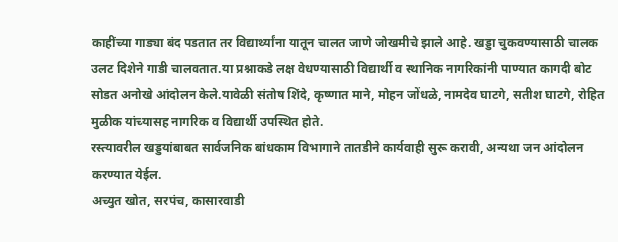काहींच्या गाड्या बंद पडतात तर विद्यार्थ्यांना यातून चालत जाणे जोखमीचे झाले आहे. खड्डा चुकवण्यासाठी चालक उलट दिशेने गाडी चालवतात.या प्रश्नाकडे लक्ष वेधण्यासाठी विद्यार्थी व स्थानिक नागरिकांनी पाण्यात कागदी बोट सोडत अनोखे आंदोलन केले.यावेळी संतोष शिंदे, कृष्णात माने, मोहन जोंधळे, नामदेव घाटगे, सतीश घाटगे, रोहित मुळीक यांच्यासह नागरिक व विद्यार्थी उपस्थित होते.
रस्त्यावरील खड्डयांबाबत सार्वजनिक बांधकाम विभागाने तातडीने कार्यवाही सुरू करावी, अन्यथा जन आंदोलन करण्यात येईल.
अच्युत खोत, सरपंच, कासारवाडी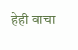हेही वाचा